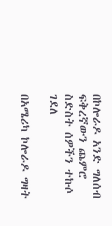በኮሎራዶ አንድ ግለሰብ ፍቅረኛውን ጨምሮ ስድስት ሰዎችን ተኩሶ ገደለ

በአሜሪካ ኮሎራዶ ግዛት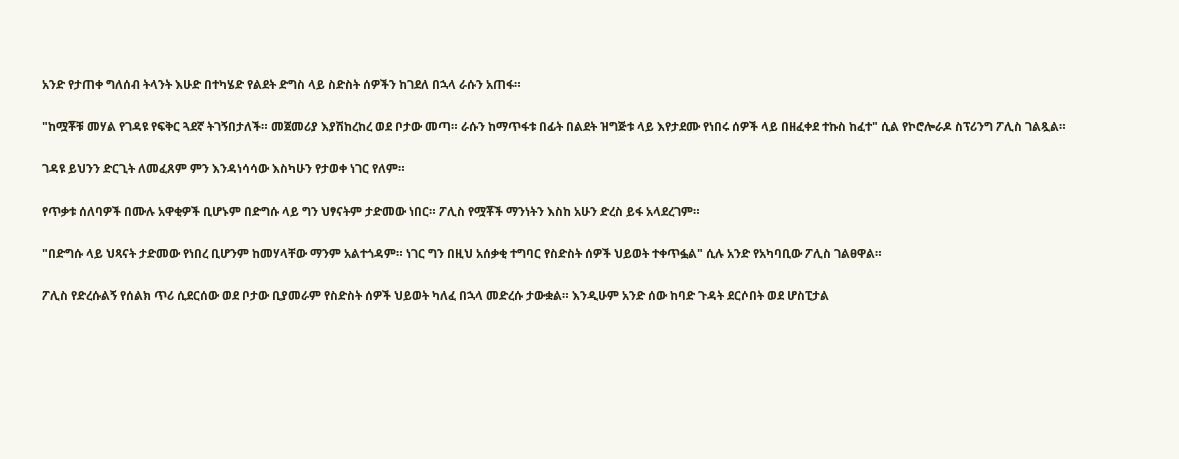አንድ የታጠቀ ግለሰብ ትላንት እሁድ በተካሄድ የልደት ድግስ ላይ ስድስት ሰዎችን ከገደለ በኋላ ራሱን አጠፋ።

"ከሟቾቹ መሃል የገዳዩ የፍቅር ጓደኛ ትገኝበታለች። መጀመሪያ እያሽከረከረ ወደ ቦታው መጣ። ራሱን ከማጥፋቱ በፊት በልደት ዝግጅቱ ላይ እየታደሙ የነበሩ ሰዎች ላይ በዘፈቀደ ተኩስ ከፈተ" ሲል የኮሮሎራዶ ስፕሪንግ ፖሊስ ገልጿል።

ገዳዩ ይህንን ድርጊት ለመፈጸም ምን እንዳነሳሳው እስካሁን የታወቀ ነገር የለም።

የጥቃቱ ሰለባዎች በሙሉ አዋቂዎች ቢሆኑም በድግሱ ላይ ግን ህፃናትም ታድመው ነበር። ፖሊስ የሟቾች ማንነትን እስከ አሁን ድረስ ይፋ አላደረገም።

"በድግሱ ላይ ህጻናት ታድመው የነበረ ቢሆንም ከመሃላቸው ማንም አልተጎዳም። ነገር ግን በዚህ አሰቃቂ ተግባር የስድስት ሰዎች ህይወት ተቀጥፏል" ሲሉ አንድ የአካባቢው ፖሊስ ገልፀዋል።

ፖሊስ የድረሱልኝ የሰልክ ጥሪ ሲደርሰው ወደ ቦታው ቢያመራም የስድስት ሰዎች ህይወት ካለፈ በኋላ መድረሱ ታውቋል። እንዲሁም አንድ ሰው ከባድ ጉዳት ደርሶበት ወደ ሆስፒታል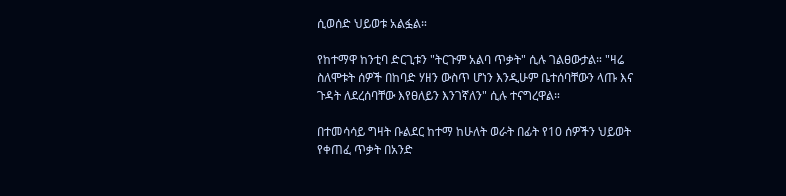ሲወሰድ ህይወቱ አልፏል።

የከተማዋ ከንቲባ ድርጊቱን "ትርጉም አልባ ጥቃት" ሲሉ ገልፀውታል። "ዛሬ ስለሞቱት ሰዎች በከባድ ሃዘን ውስጥ ሆነን እንዲሁም ቤተሰባቸውን ላጡ እና ጉዳት ለደረሰባቸው እየፀለይን እንገኛለን" ሲሉ ተናግረዋል።

በተመሳሳይ ግዛት ቡልደር ከተማ ከሁለት ወራት በፊት የ10 ሰዎችን ህይወት የቀጠፈ ጥቃት በአንድ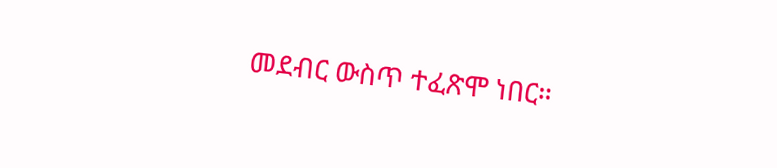መደብር ውስጥ ተፈጽሞ ነበር።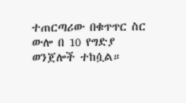ተጠርጣሪው በቁጥጥር ስር ውሎ በ 10 የግድያ ወንጀሎች ተከሷል።